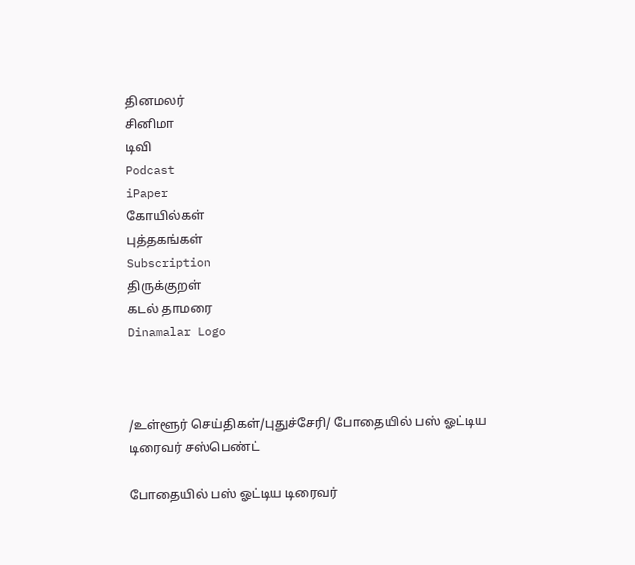தினமலர்
சினிமா
டிவி
Podcast
iPaper
கோயில்கள்
புத்தகங்கள்
Subscription
திருக்குறள்
கடல் தாமரை
Dinamalar Logo



/உள்ளூர் செய்திகள்/புதுச்சேரி/ போதையில் பஸ் ஓட்டிய டிரைவர் சஸ்பெண்ட்

போதையில் பஸ் ஓட்டிய டிரைவர்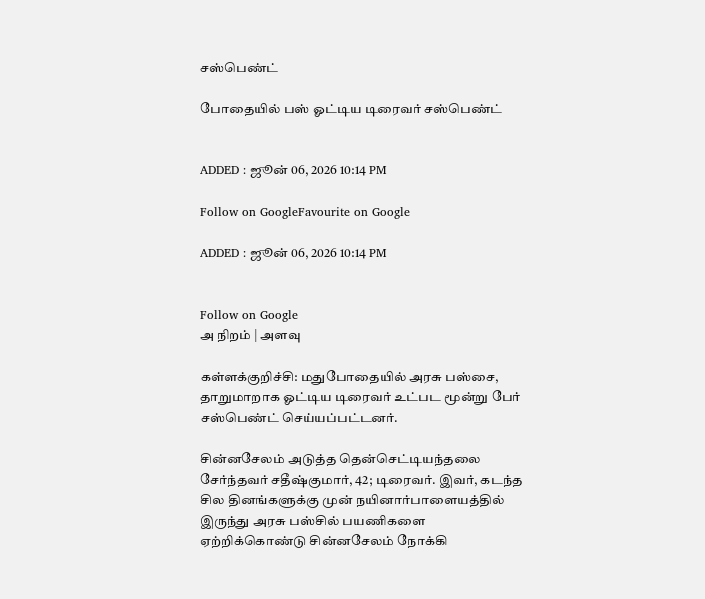சஸ்பெண்ட்

போதையில் பஸ் ஓட்டிய டிரைவர் சஸ்பெண்ட்


ADDED : ஜூன் 06, 2026 10:14 PM

Follow on GoogleFavourite on Google

ADDED : ஜூன் 06, 2026 10:14 PM


Follow on Google
அ நிறம் | அளவு

கள்ளக்குறிச்சி: மதுபோதையில் அரசு பஸ்சை, தாறுமாறாக ஓட்டிய டிரைவர் உட்பட மூன்று பேர் சஸ்பெண்ட் செய்யப்பட்டனர்.

சின்னசேலம் அடுத்த தென்செட்டியந்தலை சேர்ந்தவர் சதீஷ்குமார், 42; டிரைவர். இவர், கடந்த சில தினங்களுக்கு முன் நயினார்பாளையத்தில் இருந்து அரசு பஸ்சில் பயணிகளை ஏற்றிக்கொண்டு சின்னசேலம் நோக்கி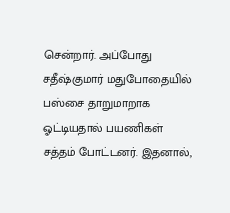சென்றார். அப்போது சதீஷ்குமார் மதுபோதையில் பஸ்சை தாறுமாறாக ஓட்டியதால் பயணிகள் சத்தம் போட்டனர். இதனால்,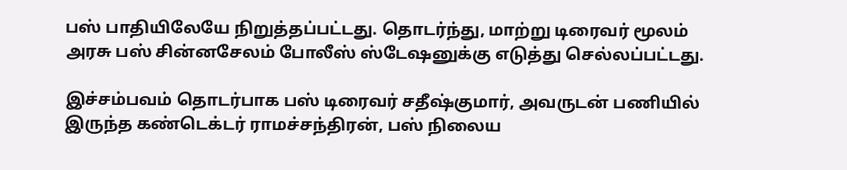பஸ் பாதியிலேயே நிறுத்தப்பட்டது. தொடர்ந்து, மாற்று டிரைவர் மூலம் அரசு பஸ் சின்னசேலம் போலீஸ் ஸ்டேஷனுக்கு எடுத்து செல்லப்பட்டது.

இச்சம்பவம் தொடர்பாக பஸ் டிரைவர் சதீஷ்குமார், அவருடன் பணியில் இருந்த கண்டெக்டர் ராமச்சந்திரன், பஸ் நிலைய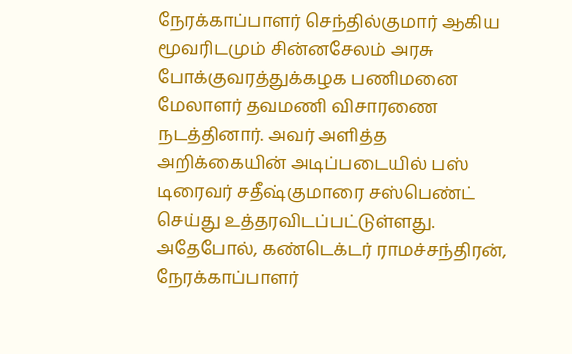நேரக்காப்பாளர் செந்தில்குமார் ஆகிய மூவரிடமும் சின்னசேலம் அரசு போக்குவரத்துக்கழக பணிமனை மேலாளர் தவமணி விசாரணை நடத்தினார். அவர் அளித்த அறிக்கையின் அடிப்படையில் பஸ் டிரைவர் சதீஷ்குமாரை சஸ்பெண்ட் செய்து உத்தரவிடப்பட்டுள்ளது. அதேபோல், கண்டெக்டர் ராமச்சந்திரன், நேரக்காப்பாளர்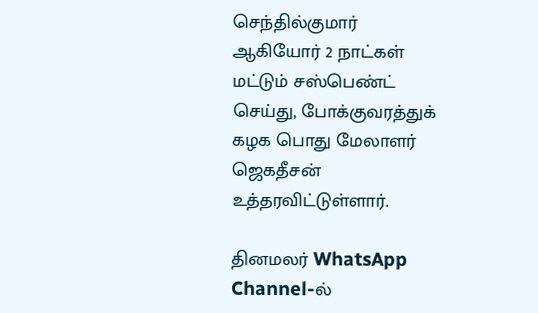செந்தில்குமார் ஆகியோர் 2 நாட்கள் மட்டும் சஸ்பெண்ட் செய்து, போக்குவரத்துக் கழக பொது மேலாளர் ஜெகதீசன் உத்தரவிட்டுள்ளார்.

தினமலர் WhatsApp Channel-ல்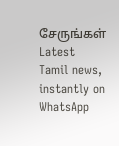சேருங்கள்
Latest Tamil news, instantly on WhatsApp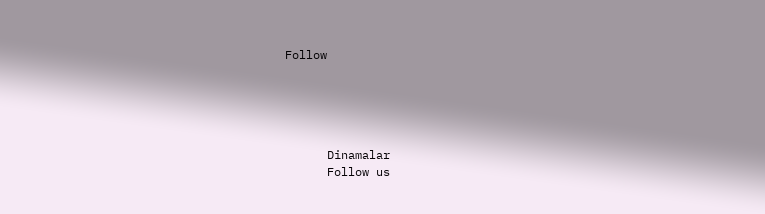Follow





      Dinamalar
      Follow us